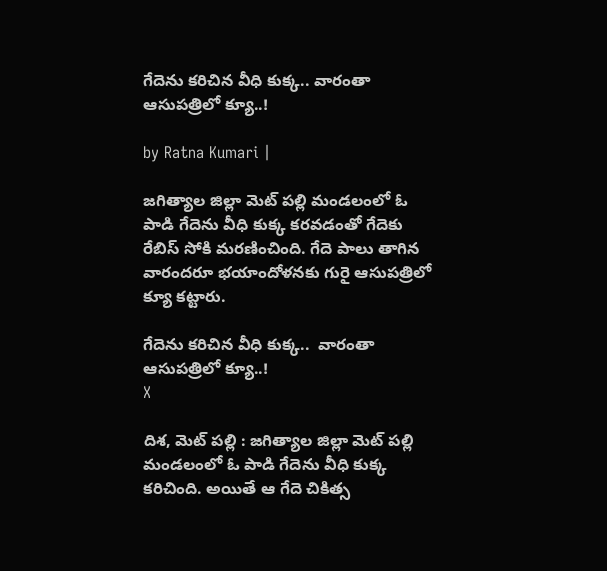గేదెను క‌రిచిన వీధి కుక్క.. వారంతా ఆసుప‌త్రిలో క్యూ..!

by Ratna Kumari |

జగిత్యాల జిల్లా మెట్ పల్లి మండలంలో ఓ పాడి గేదెను వీధి కుక్క క‌ర‌వ‌డంతో గేదెకు రేబిస్ సోకి మ‌ర‌ణించింది. గేదె పాలు తాగిన వారంద‌రూ భ‌యాందోళ‌న‌కు గురై ఆసుప‌త్రిలో క్యూ క‌ట్టారు.

గేదెను క‌రిచిన వీధి కుక్క..  వారంతా ఆసుప‌త్రిలో క్యూ..!
X

దిశ, మెట్ పల్లి : జగిత్యాల జిల్లా మెట్ పల్లి మండలంలో ఓ పాడి గేదెను వీధి కుక్క క‌రిచింది. అయితే ఆ గేదె చికిత్స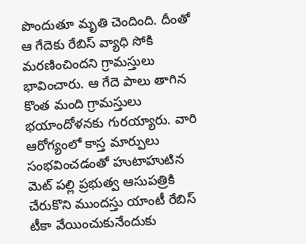పొందుతూ మృతి చెందింది. దీంతో ఆ గేదెకు రేబిస్ వ్యాధి సోకి మ‌ర‌ణించింద‌ని గ్రామ‌స్తులు భావించారు. ఆ గేదె పాలు తాగిన కొంత మంది గ్రామ‌స్తులు భ‌యాందోళ‌న‌కు గుర‌య్యారు. వారి ఆరోగ్యంలో కాస్త మార్పులు సంభవించ‌డంతో హుటాహుటిన మెట్ ప‌ల్లి ప్ర‌భుత్వ ఆసుప‌త్రికి చేరుకొని ముందస్తు యాంటీ రేబిస్ టీకా వేయించుకునేందుకు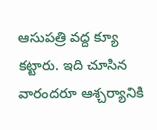ఆసుప‌త్రి వ‌ద్ద క్యూ క‌ట్టారు. ఇది చూసిన వారంద‌రూ ఆశ్చ‌ర్యానికి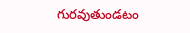గురవుతుండ‌టం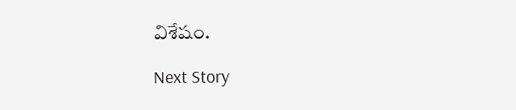విశేషం.

Next Story